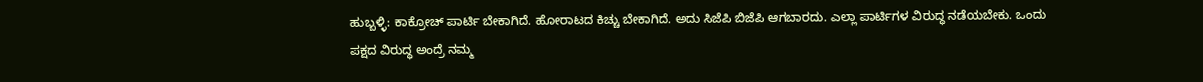ಹುಬ್ಬಳ್ಳಿ: ಕಾಕ್ರೋಚ್ ಪಾರ್ಟಿ ಬೇಕಾಗಿದೆ. ಹೋರಾಟದ ಕಿಚ್ಚು ಬೇಕಾಗಿದೆ. ಅದು ಸಿಜೆಪಿ ಬಿಜೆಪಿ ಆಗಬಾರದು. ಎಲ್ಲಾ ಪಾರ್ಟಿಗಳ ವಿರುದ್ಧ ನಡೆಯಬೇಕು. ಒಂದು ಪಕ್ಷದ ವಿರುದ್ಧ ಅಂದ್ರೆ ನಮ್ಮ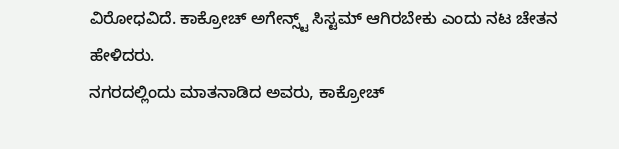ವಿರೋಧವಿದೆ. ಕಾಕ್ರೋಚ್ ಅಗೇನ್ಸ್ಟ್ ಸಿಸ್ಟಮ್ ಆಗಿರಬೇಕು ಎಂದು ನಟ ಚೇತನ ಹೇಳಿದರು.
ನಗರದಲ್ಲಿಂದು ಮಾತನಾಡಿದ ಅವರು, ಕಾಕ್ರೋಚ್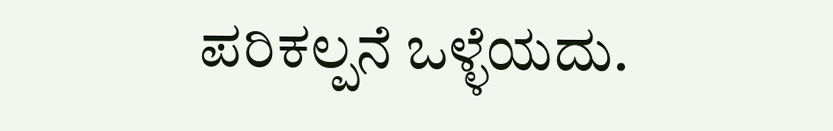ಪರಿಕಲ್ಪನೆ ಒಳ್ಳೆಯದು.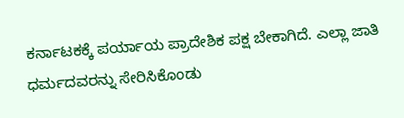ಕರ್ನಾಟಕಕ್ಕೆ ಪರ್ಯಾಯ ಪ್ರಾದೇಶಿಕ ಪಕ್ಷ ಬೇಕಾಗಿದೆ. ಎಲ್ಲಾ ಜಾತಿ ಧರ್ಮದವರನ್ನು ಸೇರಿಸಿಕೊಂಡು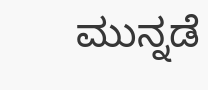ಮುನ್ನಡೆ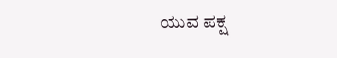ಯುವ ಪಕ್ಷ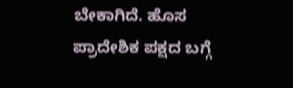ಬೇಕಾಗಿದೆ. ಹೊಸ ಪ್ರಾದೇಶಿಕ ಪಕ್ಷದ ಬಗ್ಗೆ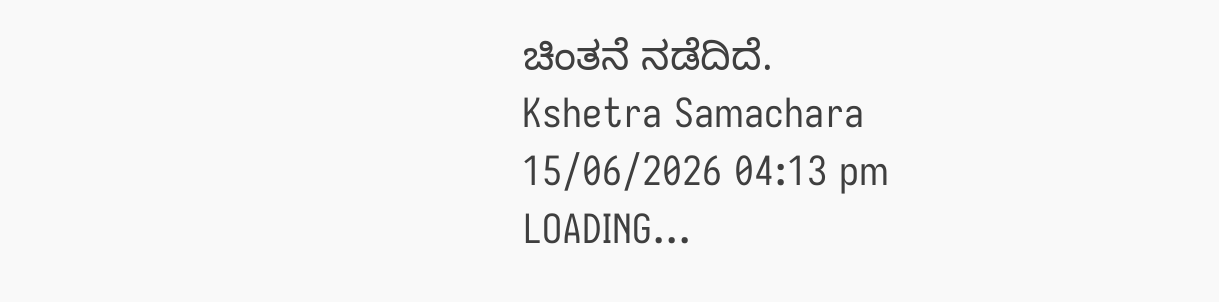ಚಿಂತನೆ ನಡೆದಿದೆ.
Kshetra Samachara
15/06/2026 04:13 pm
LOADING...